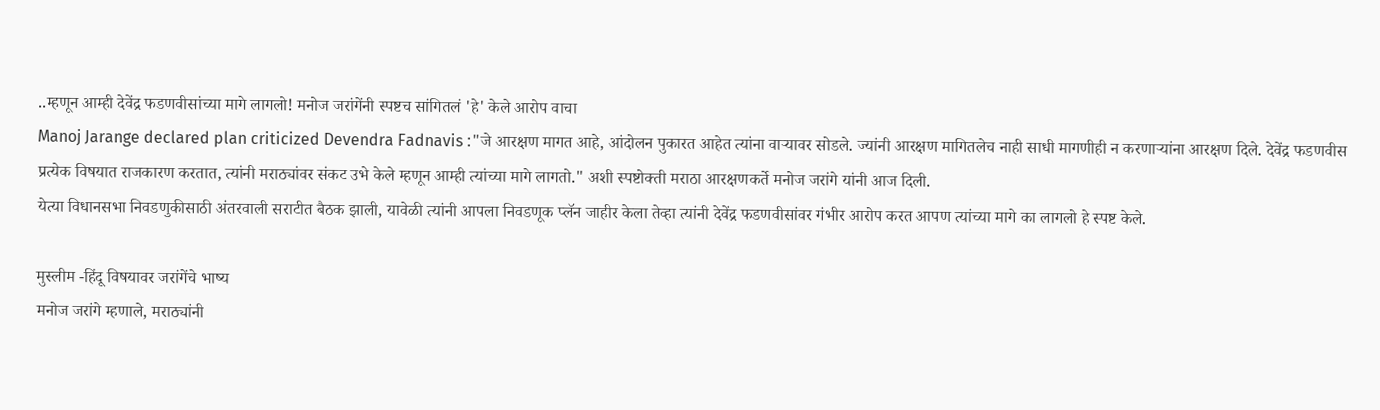..म्हणून आम्ही देवेंद्र फडणवीसांच्या मागे लागलो! मनोज जरांगेंनी स्पष्टच सांगितलं 'हे' केले आरोप वाचा
Manoj Jarange declared plan criticized Devendra Fadnavis :"जे आरक्षण मागत आहे, आंदोलन पुकारत आहेत त्यांना वाऱ्यावर सोडले. ज्यांनी आरक्षण मागितलेच नाही साधी मागणीही न करणाऱ्यांना आरक्षण दिले. देवेंद्र फडणवीस प्रत्येक विषयात राजकारण करतात, त्यांनी मराठ्यांवर संकट उभे केले म्हणून आम्ही त्यांच्या मागे लागतो." अशी स्पष्टोक्ती मराठा आरक्षणकर्ते मनोज जरांगे यांनी आज दिली.
येत्या विधानसभा निवडणुकीसाठी अंतरवाली सराटीत बैठक झाली, यावेळी त्यांनी आपला निवडणूक प्लॅन जाहीर केला तेव्हा त्यांनी देवेंद्र फडणवीसांवर गंभीर आरोप करत आपण त्यांच्या मागे का लागलो हे स्पष्ट केले.

मुस्लीम -हिंदू विषयावर जरांगेंचे भाष्य
मनोज जरांगे म्हणाले, मराठ्यांनी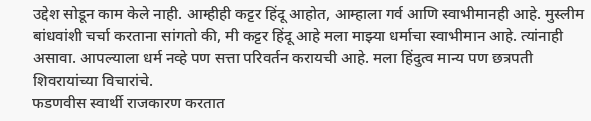उद्देश सोडून काम केले नाही. आम्हीही कट्टर हिंदू आहोत, आम्हाला गर्व आणि स्वाभीमानही आहे. मुस्लीम बांधवांशी चर्चा करताना सांगतो की, मी कट्टर हिंदू आहे मला माझ्या धर्माचा स्वाभीमान आहे. त्यांनाही असावा. आपल्याला धर्म नव्हे पण सत्ता परिवर्तन करायची आहे. मला हिंदुत्व मान्य पण छत्रपती शिवरायांच्या विचारांचे.
फडणवीस स्वार्थी राजकारण करतात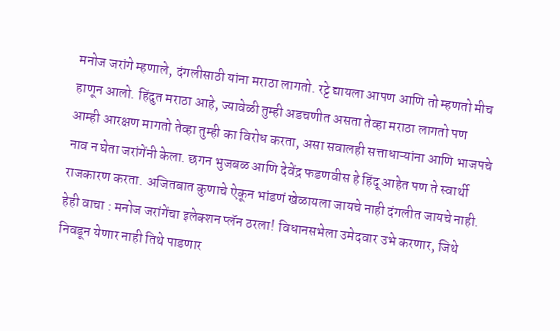मनोज जरांगे म्हणाले, दंगलीसाठी यांना मराठा लागतो. रट्टे द्यायला आपण आणि तो म्हणतो मीच हाणून आलो. हिंदुत मराठा आहे, ज्यावेळी तुम्ही अडचणीत असता तेव्हा मराठा लागतो पण आम्ही आरक्षण मागतो तेव्हा तुम्ही का विरोध करता, असा सवालही सत्ताधाऱ्यांना आणि भाजपचे नाव न घेता जरांगेंनी केला. छगन भुजबळ आणि देवेंद्र फडणवीस हे हिंदू आहेत पण ते स्वार्थी राजकारण करता. अजितबात कुणाचे ऐकून भांडणं खेळायला जायचे नाही दंगलीत जायचे नाही.
हेही वाचा : मनोज जरांगेंचा इलेक्शन प्लॅन ठरला! विधानसभेला उमेदवार उभे करणार, जिथे निवडून येणार नाही तिथे पाडणार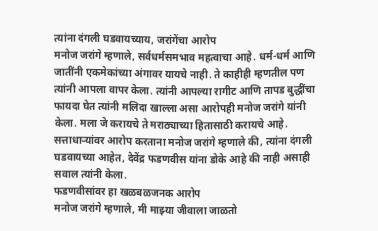त्यांना दंगली घडवायच्याय, जरांगेंचा आरोप
मनोज जरांगे म्हणाले, सर्वधर्मसमभाव महत्वाचा आहे. धर्म-धर्म आणि जातींनी एकमेकांच्या अंगावर यायचे नाही. ते काहीही म्हणतील पण त्यांनी आपला वापर केला. त्यांनी आपल्या रागीट आणि तापड बुद्धींचा फायदा घेत त्यांनी मलिदा खाल्ला असा आरोपही मनोज जरांगे यांनी केला. मला जे करायचे ते मराठ्याच्या हितासाठी करायचे आहे. सत्ताधाऱ्यांवर आरोप करताना मनोज जरांगे म्हणाले की, त्यांना दंगली घडवायच्या आहेत, देवेंद्र फडणवीस यांना डोके आहे की नाही असाही सवाल त्यांनी केला.
फडणवीसांवर हा खळबळजनक आरोप
मनोज जरांगे म्हणाले, मी माझ्या जीवाला जाळतो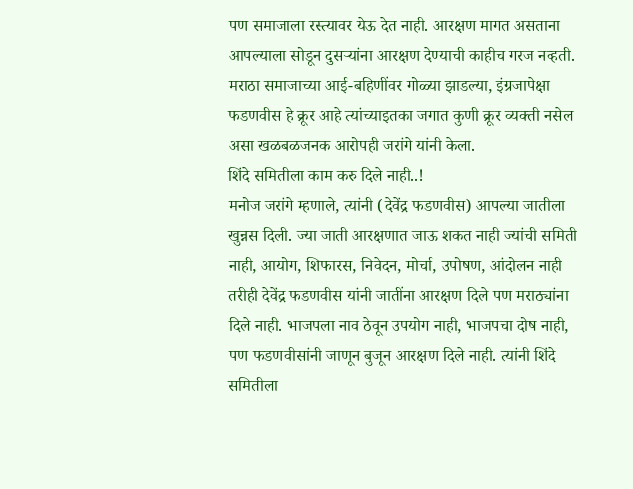पण समाजाला रस्त्यावर येऊ देत नाही. आरक्षण मागत असताना आपल्याला सोडून दुसऱ्यांना आरक्षण देण्याची काहीच गरज नव्हती. मराठा समाजाच्या आई-बहिणींवर गोळ्या झाडल्या, इंग्रजापेक्षा फडणवीस हे क्रूर आहे त्यांच्याइतका जगात कुणी क्रूर व्यक्ती नसेल असा खळबळजनक आरोपही जरांगे यांनी केला.
शिंदे समितीला काम करु दिले नाही..!
मनोज जरांगे म्हणाले, त्यांनी (देवेंद्र फडणवीस) आपल्या जातीला खुन्नस दिली. ज्या जाती आरक्षणात जाऊ शकत नाही ज्यांची समिती नाही, आयोग, शिफारस, निवेदन, मोर्चा, उपोषण, आंदोलन नाही तरीही देवेंद्र फडणवीस यांनी जातींना आरक्षण दिले पण मराठ्यांना दिले नाही. भाजपला नाव ठेवून उपयोग नाही, भाजपचा दोष नाही, पण फडणवीसांनी जाणून बुजून आरक्षण दिले नाही. त्यांनी शिंदे समितीला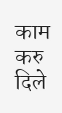काम करु दिले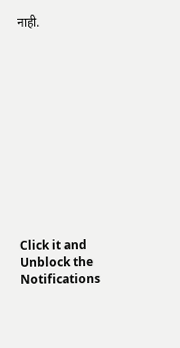नाही.












Click it and Unblock the Notifications